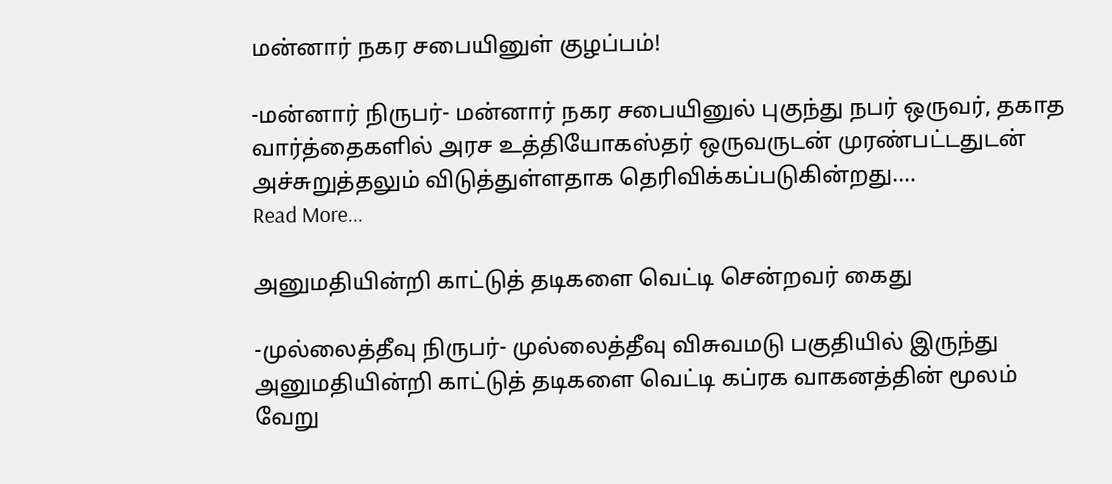மன்னார் நகர சபையினுள் குழப்பம்!

-மன்னார் நிருபர்- மன்னார் நகர சபையினுல் புகுந்து நபர் ஒருவர், தகாத வார்த்தைகளில் அரச உத்தியோகஸ்தர் ஒருவருடன் முரண்பட்டதுடன் அச்சுறுத்தலும் விடுத்துள்ளதாக தெரிவிக்கப்படுகின்றது.…
Read More...

அனுமதியின்றி காட்டுத் தடிகளை வெட்டி சென்றவர் கைது

-முல்லைத்தீவு நிருபர்- முல்லைத்தீவு விசுவமடு பகுதியில் இருந்து அனுமதியின்றி காட்டுத் தடிகளை வெட்டி கப்ரக வாகனத்தின் மூலம் வேறு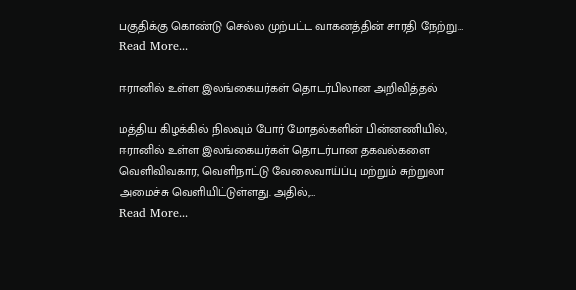பகுதிக்கு கொண்டு செல்ல முற்பட்ட வாகனத்தின் சாரதி நேற்று…
Read More...

ஈரானில் உள்ள இலங்கையர்கள் தொடர்பிலான அறிவித்தல்

மத்திய கிழக்கில் நிலவும் போர் மோதல்களின் பின்னணியில், ஈரானில் உள்ள இலங்கையர்கள் தொடர்பான தகவல்களை வெளிவிவகார, வெளிநாட்டு வேலைவாய்ப்பு மற்றும் சுற்றுலா அமைச்சு வெளியிட்டுள்ளது. அதில்,…
Read More...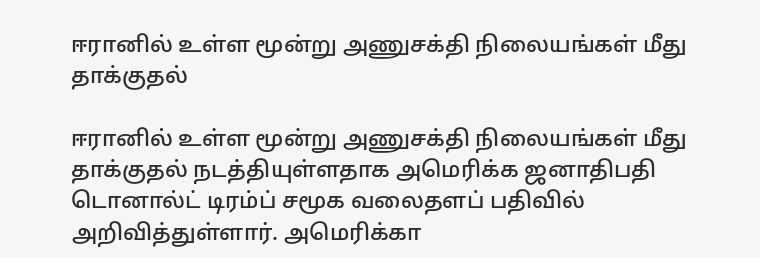ஈரானில் உள்ள மூன்று அணுசக்தி நிலையங்கள் மீது தாக்குதல்

ஈரானில் உள்ள மூன்று அணுசக்தி நிலையங்கள் மீது தாக்குதல் நடத்தியுள்ளதாக அமெரிக்க ஜனாதிபதி டொனால்ட் டிரம்ப் சமூக வலைதளப் பதிவில் அறிவித்துள்ளார். அமெரிக்கா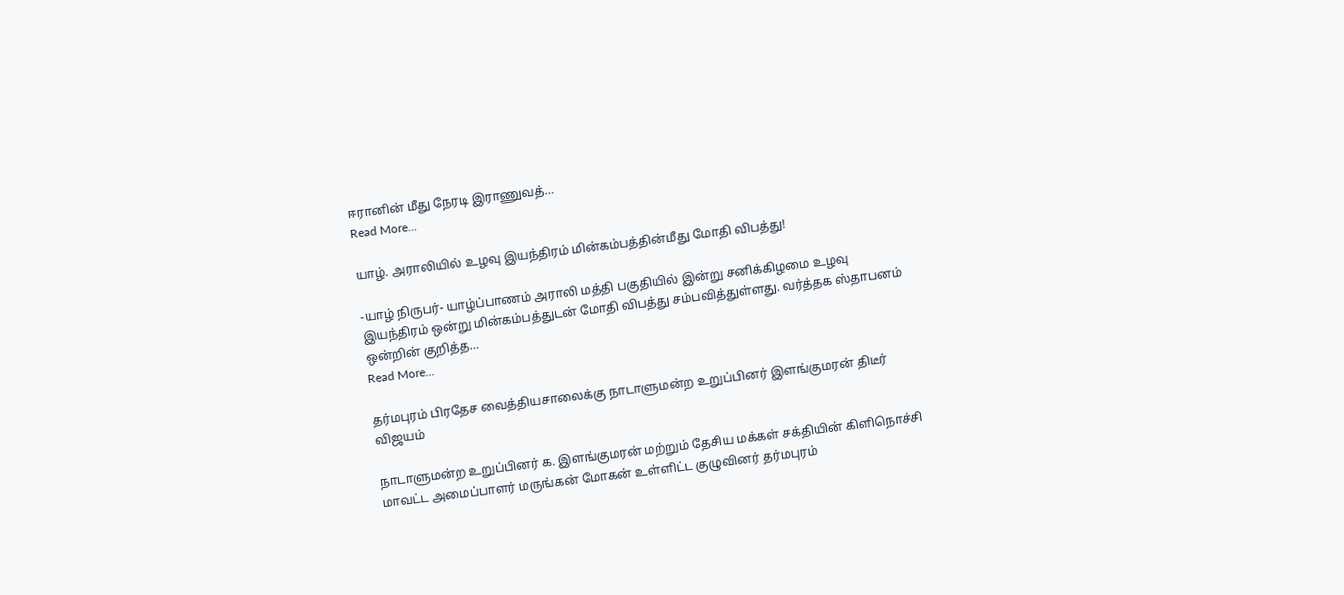ஈரானின் மீது நேரடி இராணுவத்…
Read More...

யாழ். அராலியில் உழவு இயந்திரம் மின்கம்பத்தின்மீது மோதி விபத்து!

-யாழ் நிருபர்- யாழ்ப்பாணம் அராலி மத்தி பகுதியில் இன்று சனிக்கிழமை உழவு இயந்திரம் ஒன்று மின்கம்பத்துடன் மோதி விபத்து சம்பவித்துள்ளது. வர்த்தக ஸ்தாபனம் ஒன்றின் குறித்த…
Read More...

தர்மபுரம் பிரதேச வைத்தியசாலைக்கு நாடாளுமன்ற உறுப்பினர் இளங்குமரன் திடீர் விஜயம்

நாடாளுமன்ற உறுப்பினர் க. இளங்குமரன் மற்றும் தேசிய மக்கள் சக்தியின் கிளிநொச்சி மாவட்ட அமைப்பாளர் மருங்கன் மோகன் உள்ளிட்ட குழுவினர் தர்மபுரம்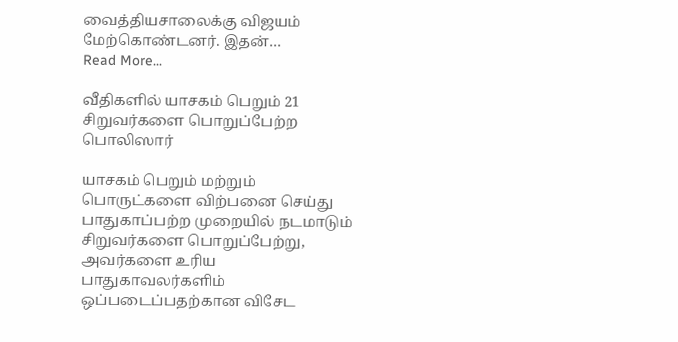வைத்தியசாலைக்கு விஜயம் மேற்கொண்டனர். இதன்…
Read More...

வீதிகளில் யாசகம் பெறும் 21 சிறுவர்களை பொறுப்பேற்ற பொலிஸார்

யாசகம் பெறும் மற்றும் பொருட்களை விற்பனை செய்து பாதுகாப்பற்ற முறையில் நடமாடும் சிறுவர்களை பொறுப்பேற்று, அவர்களை உரிய பாதுகாவலர்களிம் ஒப்படைப்பதற்கான விசேட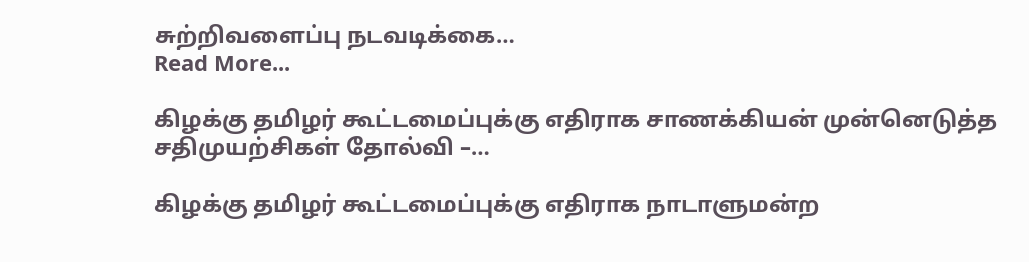சுற்றிவளைப்பு நடவடிக்கை…
Read More...

கிழக்கு தமிழர் கூட்டமைப்புக்கு எதிராக சாணக்கியன் முன்னெடுத்த சதிமுயற்சிகள் தோல்வி –…

கிழக்கு தமிழர் கூட்டமைப்புக்கு எதிராக நாடாளுமன்ற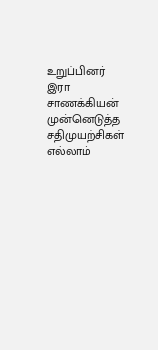உறுப்பினர் இரா சாணக்கியன் முன்னெடுத்த சதிமுயற்சிகள் எல்லாம்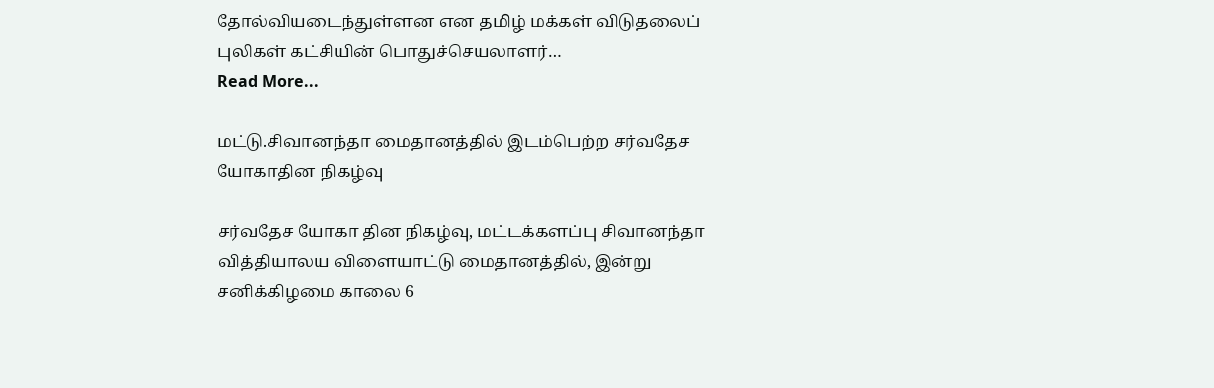தோல்வியடைந்துள்ளன என தமிழ் மக்கள் விடுதலைப் புலிகள் கட்சியின் பொதுச்செயலாளர்…
Read More...

மட்டு.சிவானந்தா மைதானத்தில் இடம்பெற்ற சர்வதேச யோகாதின நிகழ்வு

சர்வதேச யோகா தின நிகழ்வு, மட்டக்களப்பு சிவானந்தா வித்தியாலய விளையாட்டு மைதானத்தில், இன்று சனிக்கிழமை காலை 6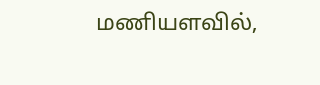மணியளவில்,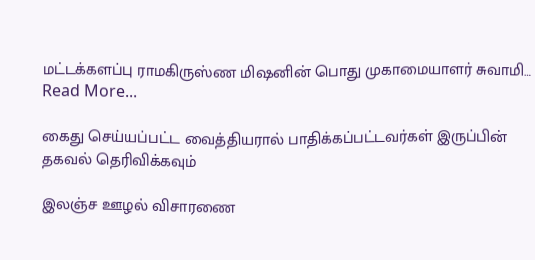மட்டக்களப்பு ராமகிருஸ்ண மிஷனின் பொது முகாமையாளர் சுவாமி…
Read More...

கைது செய்யப்பட்ட வைத்தியரால் பாதிக்கப்பட்டவர்கள் இருப்பின் தகவல் தெரிவிக்கவும்

இலஞ்ச ஊழல் விசாரணை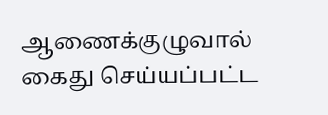ஆணைக்குழுவால் கைது செய்யப்பட்ட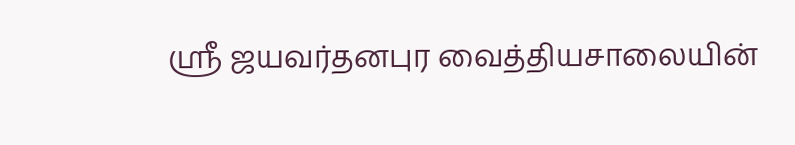ஸ்ரீ ஜயவர்தனபுர வைத்தியசாலையின்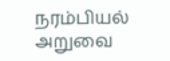நரம்பியல் அறுவை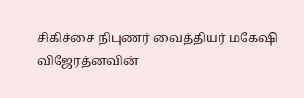சிகிச்சை நிபுணர் வைத்தியர் மகேஷி விஜேரத்னவின்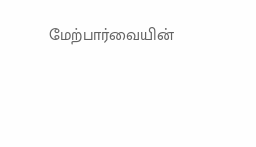மேற்பார்வையின்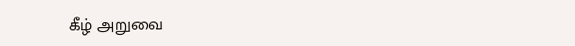கீழ் அறுவை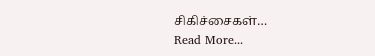சிகிச்சைகள்…
Read More...